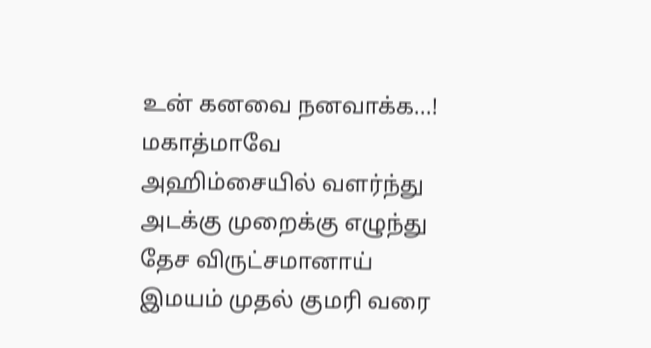உன் கனவை நனவாக்க...!
மகாத்மாவே
அஹிம்சையில் வளர்ந்து
அடக்கு முறைக்கு எழுந்து
தேச விருட்சமானாய்
இமயம் முதல் குமரி வரை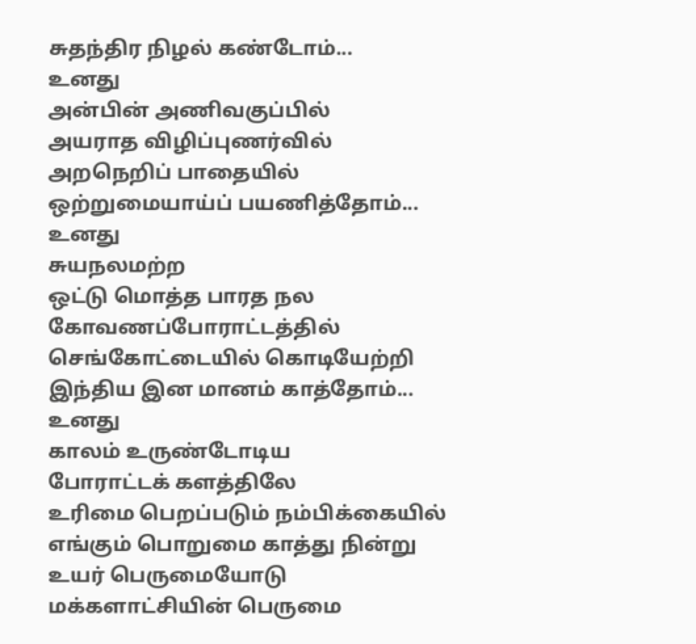சுதந்திர நிழல் கண்டோம்...
உனது
அன்பின் அணிவகுப்பில்
அயராத விழிப்புணர்வில்
அறநெறிப் பாதையில்
ஒற்றுமையாய்ப் பயணித்தோம்...
உனது
சுயநலமற்ற
ஒட்டு மொத்த பாரத நல
கோவணப்போராட்டத்தில்
செங்கோட்டையில் கொடியேற்றி
இந்திய இன மானம் காத்தோம்...
உனது
காலம் உருண்டோடிய
போராட்டக் களத்திலே
உரிமை பெறப்படும் நம்பிக்கையில்
எங்கும் பொறுமை காத்து நின்று
உயர் பெருமையோடு
மக்களாட்சியின் பெருமை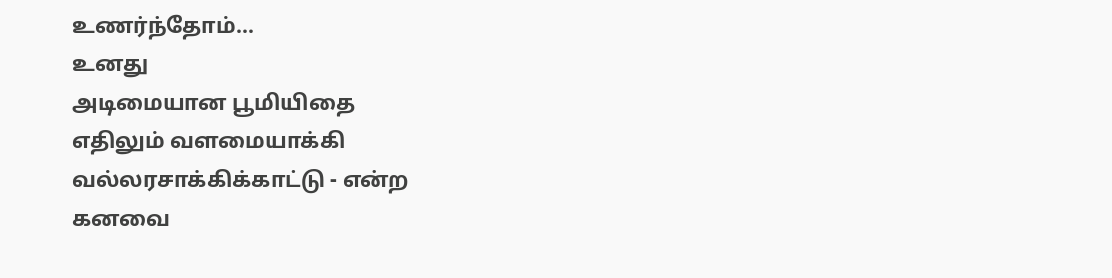உணர்ந்தோம்...
உனது
அடிமையான பூமியிதை
எதிலும் வளமையாக்கி
வல்லரசாக்கிக்காட்டு - என்ற
கனவை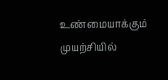உண்மையாக்கும்
முயற்சியில்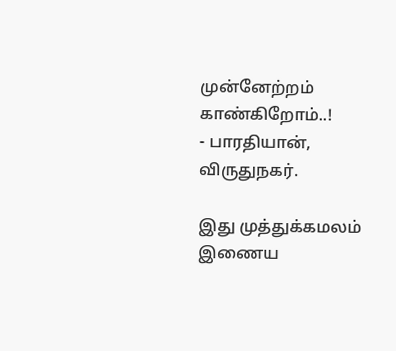முன்னேற்றம் காண்கிறோம்..!
- பாரதியான், விருதுநகர்.

இது முத்துக்கமலம் இணைய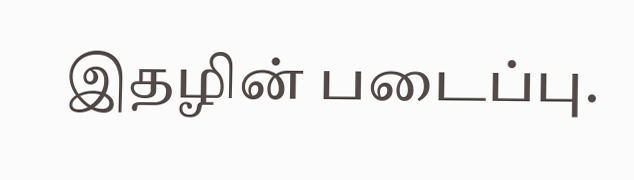இதழின் படைப்பு.